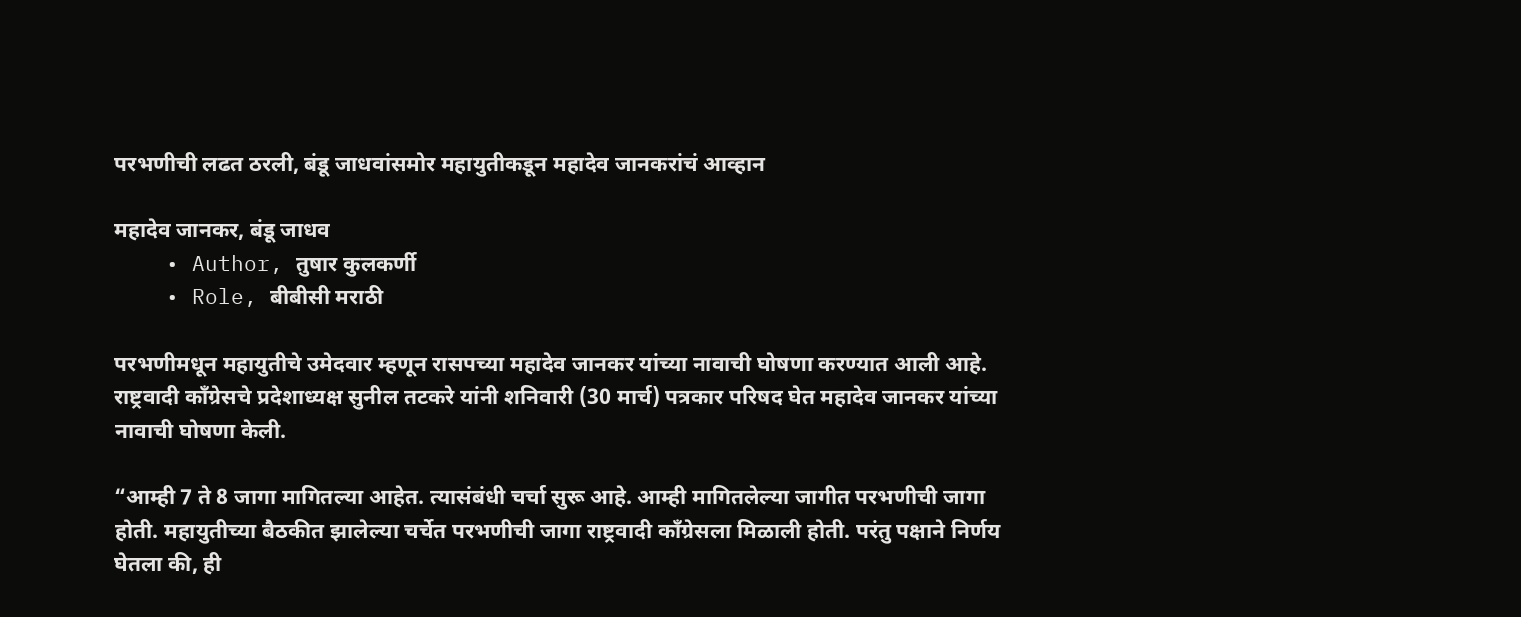परभणीची लढत ठरली, बंडू जाधवांसमोर महायुतीकडून महादेव जानकरांचं आव्हान

महादेव जानकर, बंडू जाधव
    • Author, तुषार कुलकर्णी
    • Role, बीबीसी मराठी

परभणीमधून महायुतीचे उमेदवार म्हणून रासपच्या महादेव जानकर यांच्या नावाची घोषणा करण्यात आली आहे. राष्ट्रवादी काँग्रेसचे प्रदेशाध्यक्ष सुनील तटकरे यांनी शनिवारी (30 मार्च) पत्रकार परिषद घेत महादेव जानकर यांच्या नावाची घोषणा केली.

“आम्ही 7 ते 8 जागा मागितल्या आहेत. त्यासंबंधी चर्चा सुरू आहे. आम्ही मागितलेल्या जागीत परभणीची जागा होती. महायुतीच्या बैठकीत झालेल्या चर्चेत परभणीची जागा राष्ट्रवादी काँग्रेसला मिळाली होती. परंतु पक्षाने निर्णय घेतला की, ही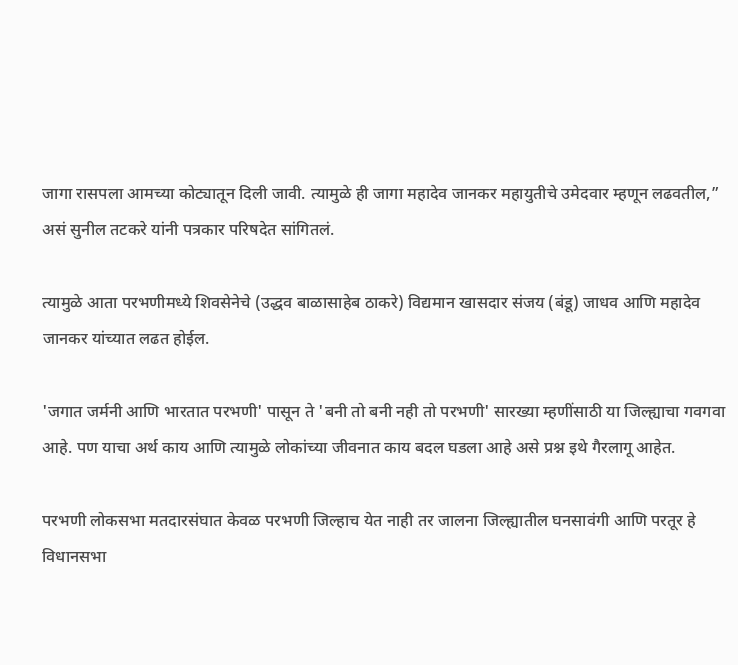जागा रासपला आमच्या कोट्यातून दिली जावी. त्यामुळे ही जागा महादेव जानकर महायुतीचे उमेदवार म्हणून लढवतील,” असं सुनील तटकरे यांनी पत्रकार परिषदेत सांगितलं.

त्यामुळे आता परभणीमध्ये शिवसेनेचे (उद्धव बाळासाहेब ठाकरे) विद्यमान खासदार संजय (बंडू) जाधव आणि महादेव जानकर यांच्यात लढत होईल.

'जगात जर्मनी आणि भारतात परभणी' पासून ते 'बनी तो बनी नही तो परभणी' सारख्या म्हणींसाठी या जिल्ह्याचा गवगवा आहे. पण याचा अर्थ काय आणि त्यामुळे लोकांच्या जीवनात काय बदल घडला आहे असे प्रश्न इथे गैरलागू आहेत.

परभणी लोकसभा मतदारसंघात केवळ परभणी जिल्हाच येत नाही तर जालना जिल्ह्यातील घनसावंगी आणि परतूर हे विधानसभा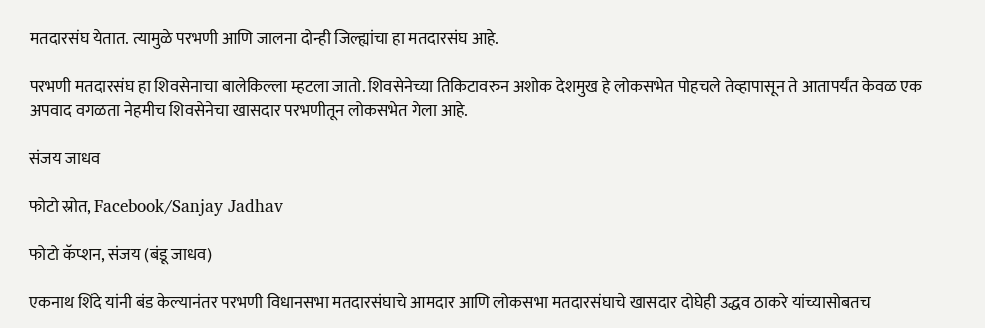मतदारसंघ येतात. त्यामुळे परभणी आणि जालना दोन्ही जिल्ह्यांचा हा मतदारसंघ आहे.

परभणी मतदारसंघ हा शिवसेनाचा बालेकिल्ला म्हटला जातो. शिवसेनेच्या तिकिटावरुन अशोक देशमुख हे लोकसभेत पोहचले तेव्हापासून ते आतापर्यंत केवळ एक अपवाद वगळता नेहमीच शिवसेनेचा खासदार परभणीतून लोकसभेत गेला आहे.

संजय जाधव

फोटो स्रोत, Facebook/Sanjay Jadhav

फोटो कॅप्शन, संजय (बंडू जाधव)

एकनाथ शिंदे यांनी बंड केल्यानंतर परभणी विधानसभा मतदारसंघाचे आमदार आणि लोकसभा मतदारसंघाचे खासदार दोघेही उद्धव ठाकरे यांच्यासोबतच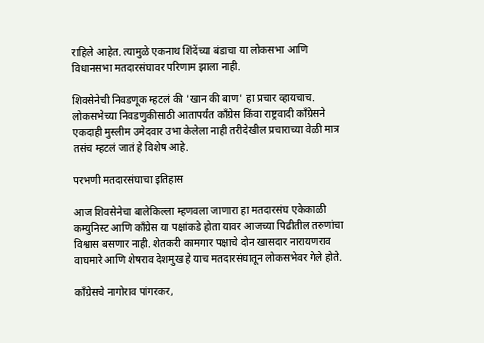राहिले आहेत. त्यामुळे एकनाथ शिंदेंच्या बंडाचा या लोकसभा आणि विधानसभा मतदारसंघावर परिणाम झाला नाही.

शिवसेनेची निवडणूक म्हटलं की 'खान की बाण' हा प्रचार व्हायचाच. लोकसभेच्या निवडणुकीसाठी आतापर्यंत काँग्रेस किंवा राष्ट्रवादी काँग्रेसने एकदाही मुस्लीम उमेदवार उभा केलेला नाही तरीदेखील प्रचाराच्या वेळी मात्र तसंच म्हटलं जातं हे विशेष आहे.

परभणी मतदारसंघाचा इतिहास

आज शिवसेनेचा बालेकिल्ला म्हणवला जाणारा हा मतदारसंघ एकेकाळी कम्युनिस्ट आणि काँग्रेस या पक्षांकडे होता यावर आजच्या पिढीतील तरुणांचा विश्वास बसणार नाही. शेतकरी कामगार पक्षाचे दोन खासदार नारायणराव वाघमारे आणि शेषराव देशमुख हे याच मतदारसंघातून लोकसभेवर गेले होते.

काँग्रेसचे नागोराव पांगरकर,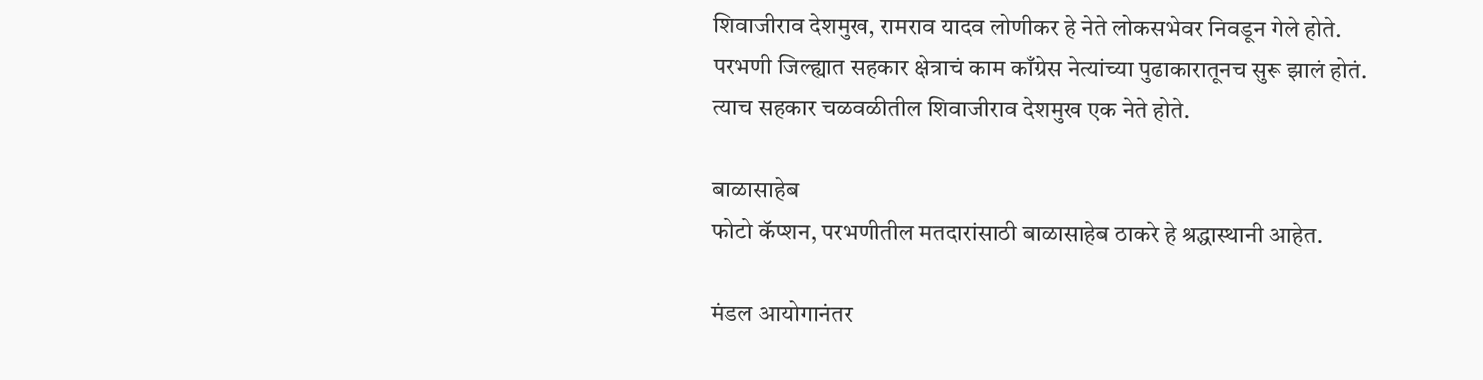शिवाजीराव देशमुख, रामराव यादव लोणीकर हे नेते लोकसभेवर निवडून गेले होते. परभणी जिल्ह्यात सहकार क्षेत्राचं काम काँग्रेस नेत्यांच्या पुढाकारातूनच सुरू झालं होतं. त्याच सहकार चळवळीतील शिवाजीराव देशमुख एक नेते होते.

बाळासाहेब
फोटो कॅप्शन, परभणीतील मतदारांसाठी बाळासाहेब ठाकरे हे श्रद्धास्थानी आहेत.

मंडल आयोगानंतर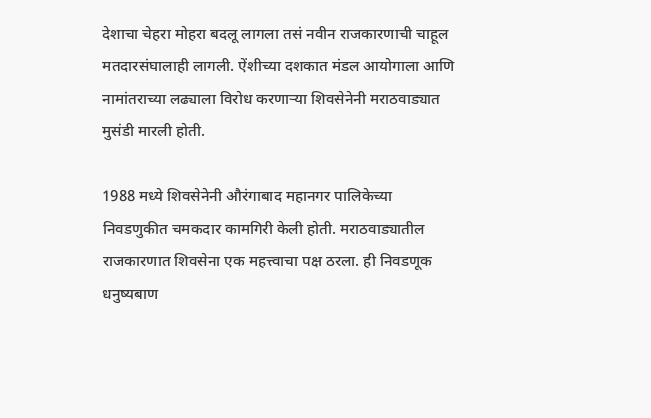देशाचा चेहरा मोहरा बदलू लागला तसं नवीन राजकारणाची चाहूल मतदारसंघालाही लागली. ऐंशीच्या दशकात मंडल आयोगाला आणि नामांतराच्या लढ्याला विरोध करणाऱ्या शिवसेनेनी मराठवाड्यात मुसंडी मारली होती.

1988 मध्ये शिवसेनेनी औरंगाबाद महानगर पालिकेच्या निवडणुकीत चमकदार कामगिरी केली होती. मराठवाड्यातील राजकारणात शिवसेना एक महत्त्वाचा पक्ष ठरला. ही निवडणूक धनुष्यबाण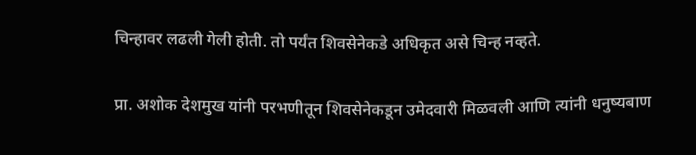चिन्हावर लढली गेली होती. तो पर्यंत शिवसेनेकडे अधिकृत असे चिन्ह नव्हते.

प्रा. अशोक देशमुख यांनी परभणीतून शिवसेनेकडून उमेदवारी मिळवली आणि त्यांनी धनुष्यबाण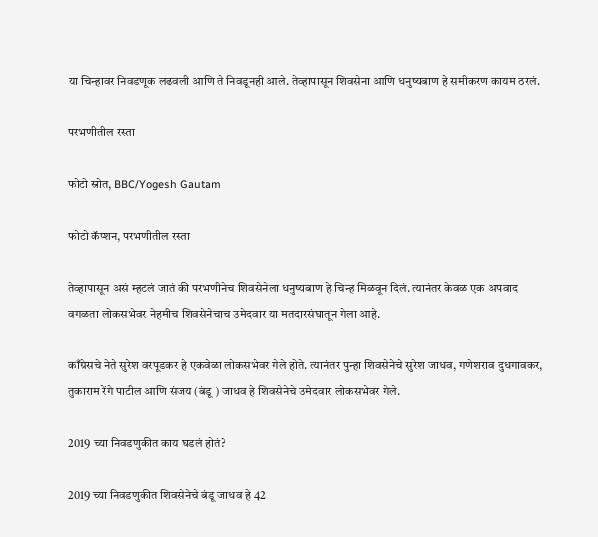या चिन्हावर निवडणूक लढवली आणि ते निवडूनही आले. तेव्हापासून शिवसेना आणि धनुष्यबाण हे समीकरण कायम ठरलं.

परभणीतील रस्ता

फोटो स्रोत, BBC/Yogesh Gautam

फोटो कॅप्शन, परभणीतील रस्ता

तेव्हापासून असं म्हटलं जातं की परभणीनेच शिवसेनेला धनुष्यबाण हे चिन्ह मिळवून दिलं. त्यानंतर केवळ एक अपवाद वगळता लोकसभेवर नेहमीच शिवसेनेचाच उमेदवार या मतदारसंघातून गेला आहे.

काँग्रेसचे नेते सुरेश वरपूडकर हे एकवेळा लोकसभेवर गेले होते. त्यानंतर पुन्हा शिवसेनेचे सुरेश जाधव, गणेशराव दुधगावकर, तुकाराम रेंगे पाटील आणि संजय (बंडू ) जाधव हे शिवसेनेचे उमेदवार लोकसभेवर गेले.

2019 च्या निवडणुकीत काय घडलं होतं?

2019 च्या निवडणुकीत शिवसेनेचे बंडू जाधव हे 42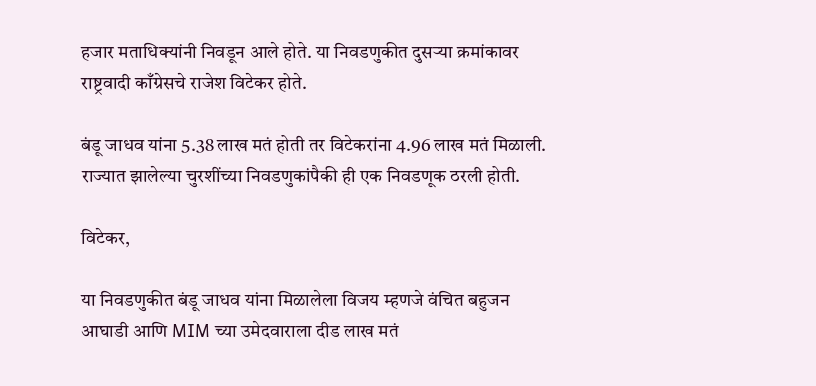हजार मताधिक्यांनी निवडून आले होते. या निवडणुकीत दुसऱ्या क्रमांकावर राष्ट्रवादी काँग्रेसचे राजेश विटेकर होते.

बंडू जाधव यांना 5.38 लाख मतं होती तर विटेकरांना 4.96 लाख मतं मिळाली. राज्यात झालेल्या चुरशींच्या निवडणुकांपैकी ही एक निवडणूक ठरली होती.

विटेकर,

या निवडणुकीत बंडू जाधव यांना मिळालेला विजय म्हणजे वंचित बहुजन आघाडी आणि MIM च्या उमेदवाराला दीड लाख मतं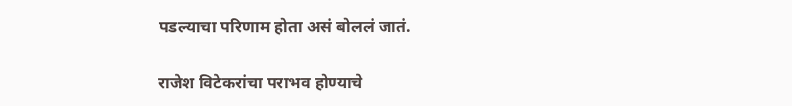पडल्याचा परिणाम होता असं बोललं जातं.

राजेश विटेकरांचा पराभव होण्याचे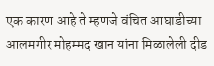एक कारण आहे ते म्हणजे वंचित आघाडीच्या आलमगीर मोहम्मद खान यांना मिळालेली दीड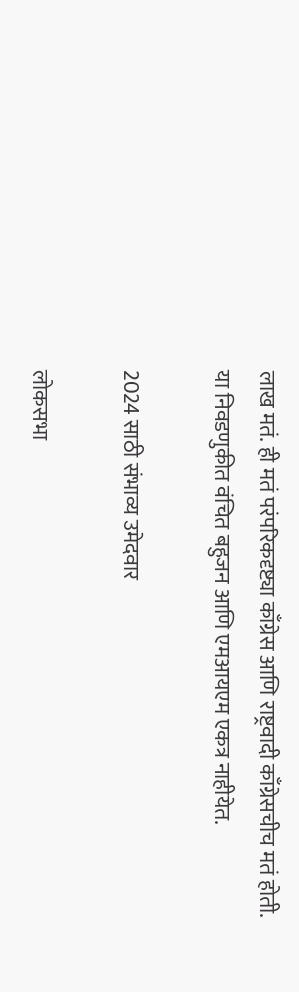लाख मतं. ही मतं परंपरिकदृष्ट्या काँग्रेस आणि राष्ट्रवादी काँग्रेसचीच मतं होती. या निवडणुकीत वंचित बहुजन आणि एमआयएम एकत्र नाहीयेत.

2024 साठी संभाव्य उमेदवार

लोकसभा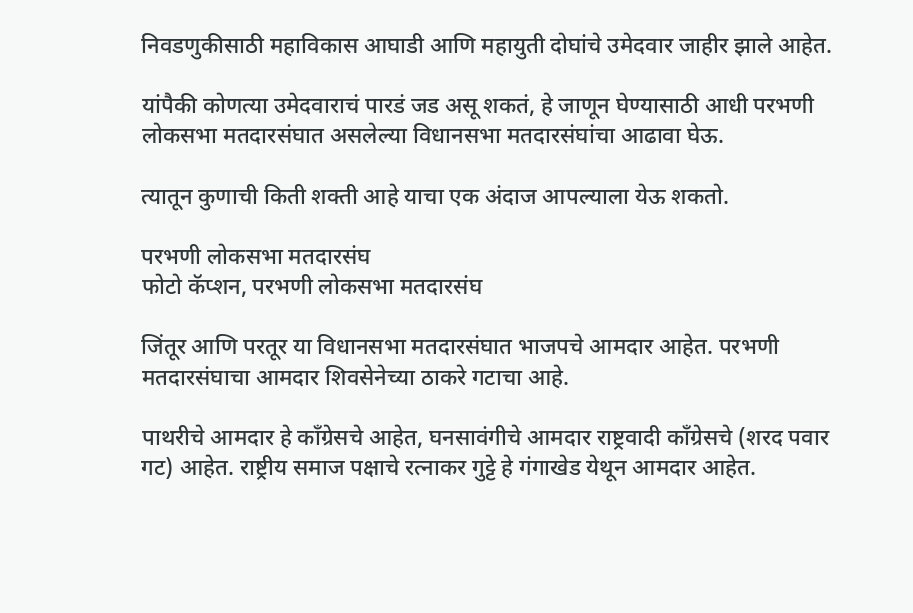निवडणुकीसाठी महाविकास आघाडी आणि महायुती दोघांचे उमेदवार जाहीर झाले आहेत.

यांपैकी कोणत्या उमेदवाराचं पारडं जड असू शकतं, हे जाणून घेण्यासाठी आधी परभणी लोकसभा मतदारसंघात असलेल्या विधानसभा मतदारसंघांचा आढावा घेऊ.

त्यातून कुणाची किती शक्ती आहे याचा एक अंदाज आपल्याला येऊ शकतो.

परभणी लोकसभा मतदारसंघ
फोटो कॅप्शन, परभणी लोकसभा मतदारसंघ

जिंतूर आणि परतूर या विधानसभा मतदारसंघात भाजपचे आमदार आहेत. परभणी मतदारसंघाचा आमदार शिवसेनेच्या ठाकरे गटाचा आहे.

पाथरीचे आमदार हे काँग्रेसचे आहेत, घनसावंगीचे आमदार राष्ट्रवादी काँग्रेसचे (शरद पवार गट) आहेत. राष्ट्रीय समाज पक्षाचे रत्नाकर गुट्टे हे गंगाखेड येथून आमदार आहेत.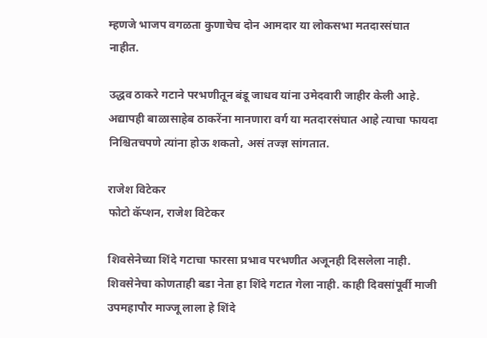म्हणजे भाजप वगळता कुणाचेच दोन आमदार या लोकसभा मतदारसंघात नाहीत.

उद्धव ठाकरे गटाने परभणीतून बंडू जाधव यांना उमेदवारी जाहीर केली आहे. अद्यापही बाळासाहेब ठाकरेंना मानणारा वर्ग या मतदारसंघात आहे त्याचा फायदा निश्चितचपणे त्यांना होऊ शकतो, असं तज्ज्ञ सांगतात.

राजेश विटेकर
फोटो कॅप्शन, राजेश विटेकर

शिवसेनेच्या शिंदे गटाचा फारसा प्रभाव परभणीत अजूनही दिसलेला नाही. शिवसेनेचा कोणताही बडा नेता हा शिंदे गटात गेला नाही. काही दिवसांपूर्वी माजी उपमहापौर माज्जू लाला हे शिंदे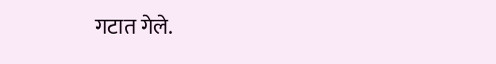गटात गेले.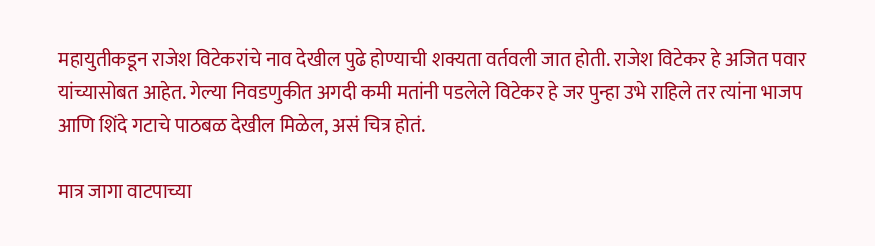महायुतीकडून राजेश विटेकरांचे नाव देखील पुढे होण्याची शक्यता वर्तवली जात होती. राजेश विटेकर हे अजित पवार यांच्यासोबत आहेत. गेल्या निवडणुकीत अगदी कमी मतांनी पडलेले विटेकर हे जर पुन्हा उभे राहिले तर त्यांना भाजप आणि शिंदे गटाचे पाठबळ देखील मिळेल, असं चित्र होतं.

मात्र जागा वाटपाच्या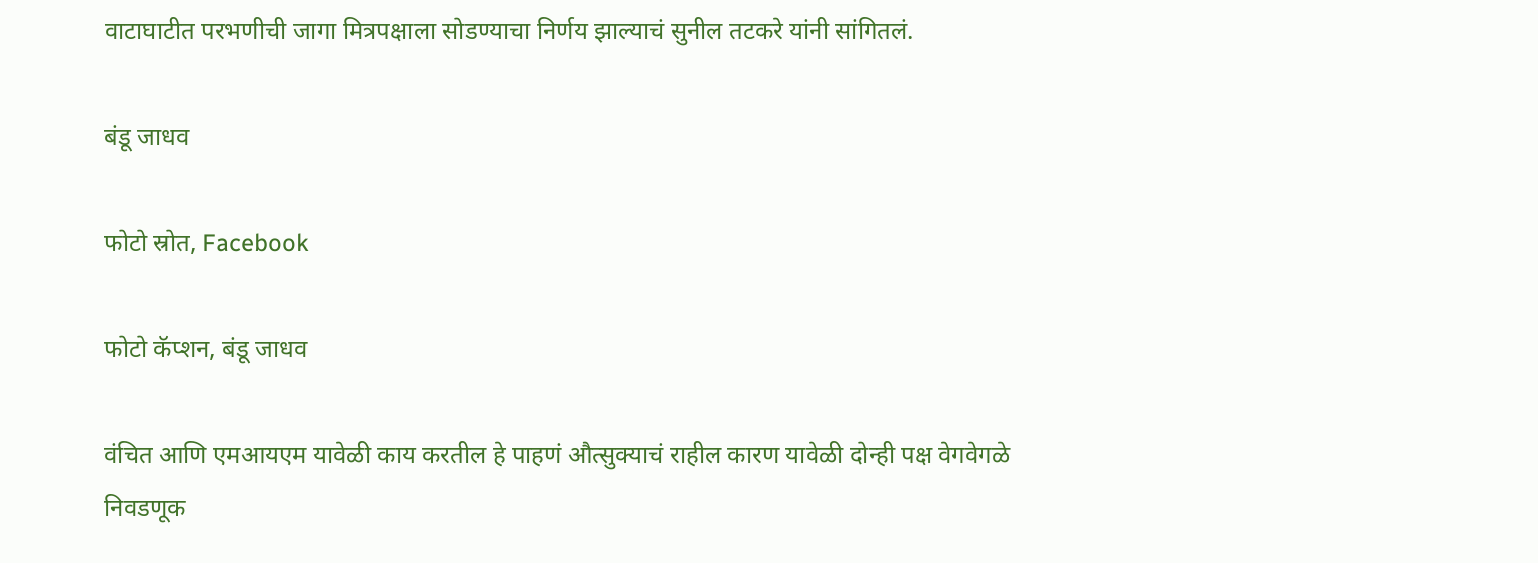वाटाघाटीत परभणीची जागा मित्रपक्षाला सोडण्याचा निर्णय झाल्याचं सुनील तटकरे यांनी सांगितलं.

बंडू जाधव

फोटो स्रोत, Facebook

फोटो कॅप्शन, बंडू जाधव

वंचित आणि एमआयएम यावेळी काय करतील हे पाहणं औत्सुक्याचं राहील कारण यावेळी दोन्ही पक्ष वेगवेगळे निवडणूक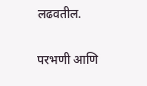लढवतील.

परभणी आणि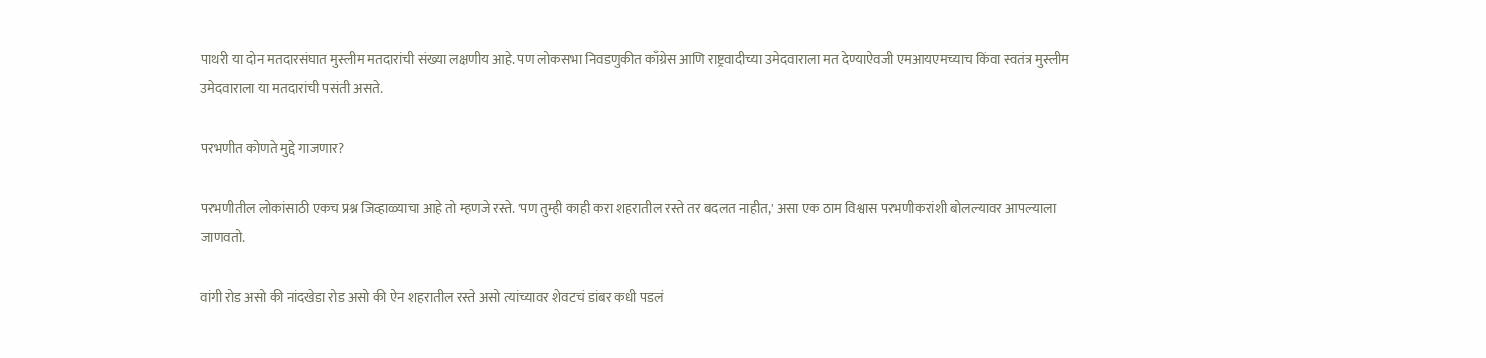पाथरी या दोन मतदारसंघात मुस्लीम मतदारांची संख्या लक्षणीय आहे. पण लोकसभा निवडणुकीत काँग्रेस आणि राष्ट्रवादीच्या उमेदवाराला मत देण्याऐवजी एमआयएमच्याच किंवा स्वतंत्र मुस्लीम उमेदवाराला या मतदारांची पसंती असते.

परभणीत कोणते मुद्दे गाजणार?

परभणीतील लोकांसाठी एकच प्रश्न जिव्हाळ्याचा आहे तो म्हणजे रस्ते. 'पण तुम्ही काही करा शहरातील रस्ते तर बदलत नाहीत,' असा एक ठाम विश्वास परभणीकरांशी बोलल्यावर आपल्याला जाणवतो.

वांगी रोड असो की नांदखेडा रोड असो की ऐन शहरातील रस्ते असो त्यांच्यावर शेवटचं डांबर कधी पडलं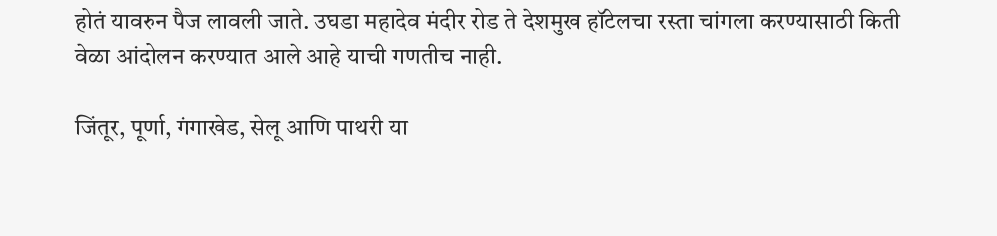होतं यावरुन पैज लावली जाते. उघडा महादेव मंदीर रोड ते देशमुख हॉटेलचा रस्ता चांगला करण्यासाठी किती वेळा आंदोलन करण्यात आले आहे याची गणतीच नाही.

जिंतूर, पूर्णा, गंगाखेड, सेलू आणि पाथरी या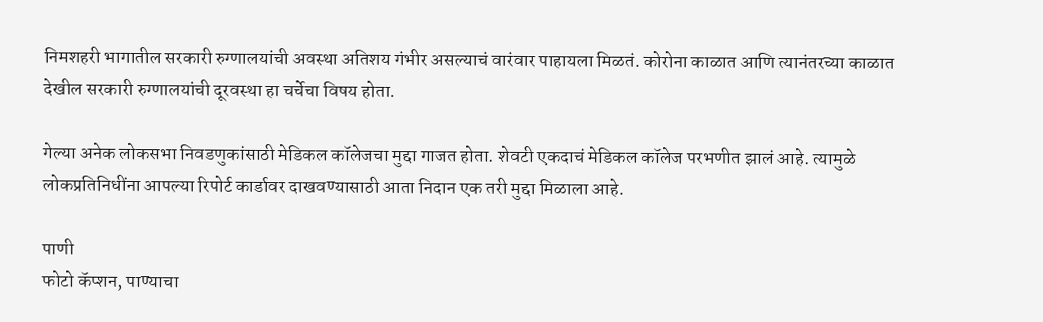निमशहरी भागातील सरकारी रुग्णालयांची अवस्था अतिशय गंभीर असल्याचं वारंवार पाहायला मिळतं. कोरोना काळात आणि त्यानंतरच्या काळात देखील सरकारी रुग्णालयांची दूरवस्था हा चर्चेचा विषय होता.

गेल्या अनेक लोकसभा निवडणुकांसाठी मेडिकल कॉलेजचा मुद्दा गाजत होता. शेवटी एकदाचं मेडिकल कॉलेज परभणीत झालं आहे. त्यामुळे लोकप्रतिनिधींना आपल्या रिपोर्ट कार्डावर दाखवण्यासाठी आता निदान एक तरी मुद्दा मिळाला आहे.

पाणी
फोटो कॅप्शन, पाण्याचा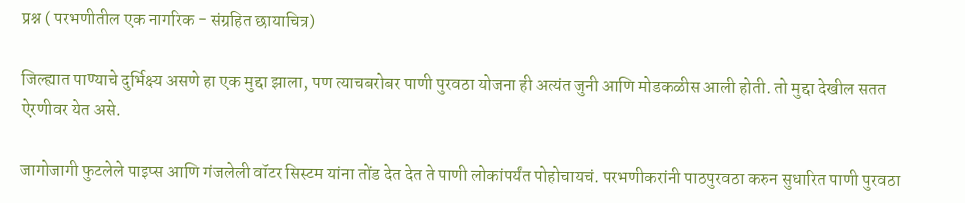प्रश्न ( परभणीतील एक नागरिक - संग्रहित छायाचित्र)

जिल्ह्यात पाण्याचे दुर्भिक्ष्य असणे हा एक मुद्दा झाला, पण त्याचबरोबर पाणी पुरवठा योजना ही अत्यंत जुनी आणि मोडकळीस आली होती. तो मुद्दा देखील सतत ऐरणीवर येत असे.

जागोजागी फुटलेले पाइप्स आणि गंजलेली वॉटर सिस्टम यांना तोंड देत देत ते पाणी लोकांपर्यंत पोहोचायचं. परभणीकरांनी पाठपुरवठा करुन सुधारित पाणी पुरवठा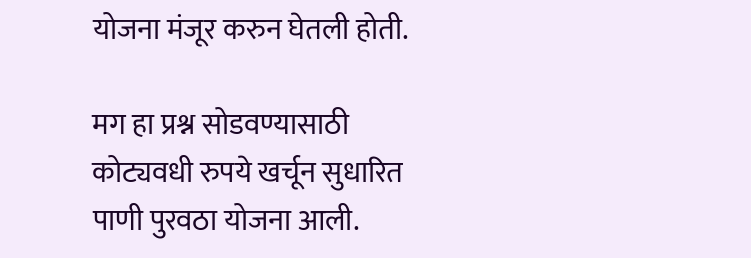योजना मंजूर करुन घेतली होती.

मग हा प्रश्न सोडवण्यासाठी कोट्यवधी रुपये खर्चून सुधारित पाणी पुरवठा योजना आली.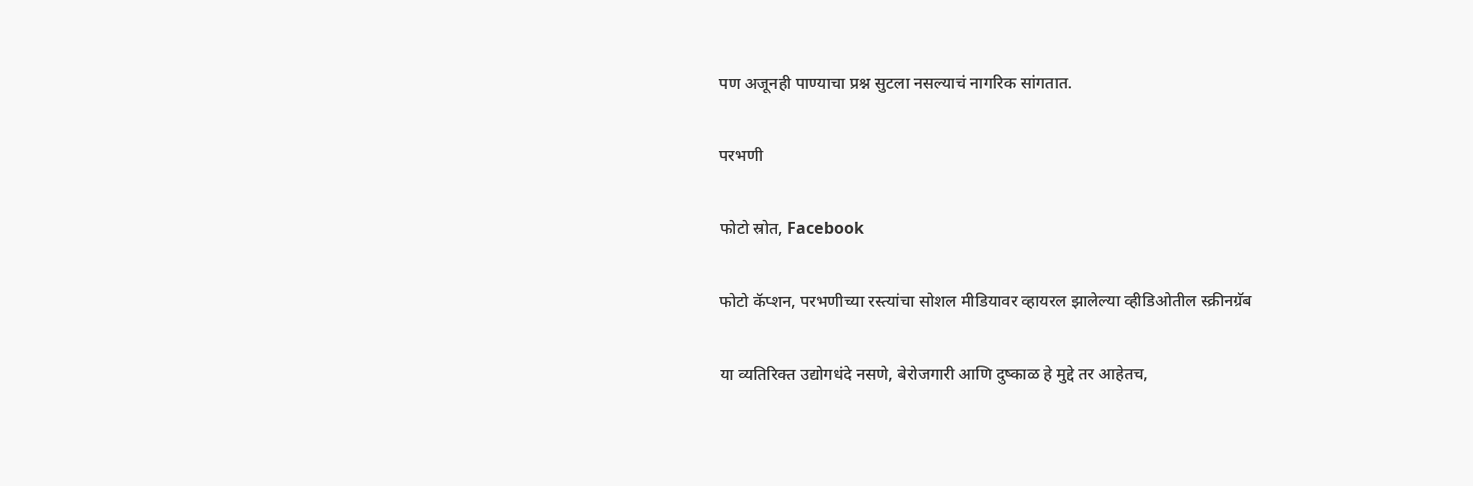पण अजूनही पाण्याचा प्रश्न सुटला नसल्याचं नागरिक सांगतात.

परभणी

फोटो स्रोत, Facebook

फोटो कॅप्शन, परभणीच्या रस्त्यांचा सोशल मीडियावर व्हायरल झालेल्या व्हीडिओतील स्क्रीनग्रॅब

या व्यतिरिक्त उद्योगधंदे नसणे, बेरोजगारी आणि दुष्काळ हे मुद्दे तर आहेतच,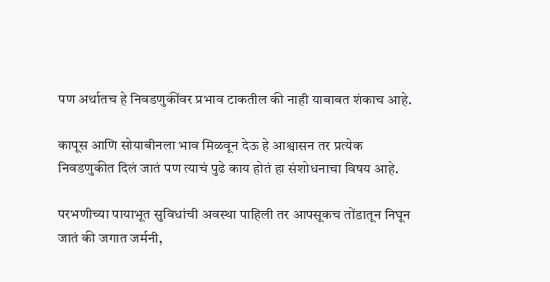पण अर्थातच हे निवडणुकींवर प्रभाव टाकतील की नाही याबाबत शंकाच आहे.

कापूस आणि सोयाबीनला भाव मिळवून देऊ हे आश्वासन तर प्रत्येक निवडणुकीत दिलं जातं पण त्याचं पुढे काय होतं हा संशोधनाचा विषय आहे.

परभणीच्या पायाभूत सुविधांची अवस्था पाहिली तर आपसूकच तोंडातून निघून जातं की जगात जर्मनी,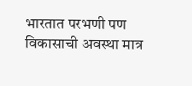भारतात परभणी पण विकासाची अवस्था मात्र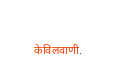केविलवाणी.